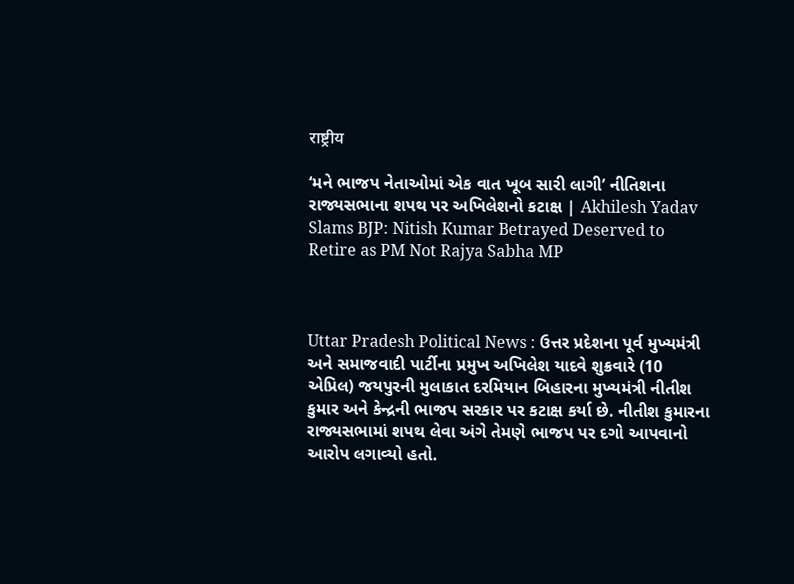राष्ट्रीय

‘મને ભાજપ નેતાઓમાં એક વાત ખૂબ સારી લાગી’ નીતિશના રાજ્યસભાના શપથ પર અખિલેશનો કટાક્ષ | Akhilesh Yadav Slams BJP: Nitish Kumar Betrayed Deserved to Retire as PM Not Rajya Sabha MP



Uttar Pradesh Political News : ઉત્તર પ્રદેશના પૂર્વ મુખ્યમંત્રી અને સમાજવાદી પાર્ટીના પ્રમુખ અખિલેશ યાદવે શુક્રવારે (10 એપ્રિલ) જયપુરની મુલાકાત દરમિયાન બિહારના મુખ્યમંત્રી નીતીશ કુમાર અને કેન્દ્રની ભાજપ સરકાર પર કટાક્ષ કર્યા છે. નીતીશ કુમારના રાજ્યસભામાં શપથ લેવા અંગે તેમણે ભાજપ પર દગો આપવાનો આરોપ લગાવ્યો હતો.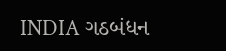INDIA ગઠબંધન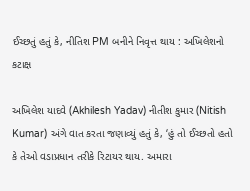ઈચ્છતું હતું કે, નીતિશ PM બનીને નિવૃત્ત થાય : અખિલેશનો કટાક્ષ

અખિલેશ યાદવે (Akhilesh Yadav) નીતીશ કુમાર (Nitish Kumar) અંગે વાત કરતા જણાવ્યું હતું કે, ‘હું તો ઈચ્છતો હતો કે તેઓ વડાપ્રધાન તરીકે રિટાયર થાય. અમારા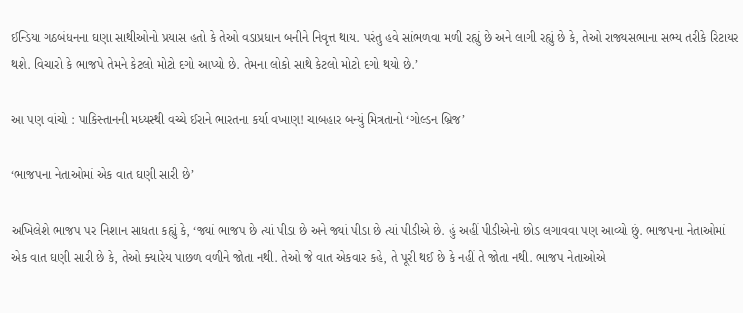ઈન્ડિયા ગઠબંધનના ઘણા સાથીઓનો પ્રયાસ હતો કે તેઓ વડાપ્રધાન બનીને નિવૃત્ત થાય. પરંતુ હવે સાંભળવા મળી રહ્યું છે અને લાગી રહ્યું છે કે, તેઓ રાજ્યસભાના સભ્ય તરીકે રિટાયર થશે. વિચારો કે ભાજપે તેમને કેટલો મોટો દગો આપ્યો છે. તેમના લોકો સાથે કેટલો મોટો દગો થયો છે.’

આ પણ વાંચો : પાકિસ્તાનની મધ્યસ્થી વચ્ચે ઈરાને ભારતના કર્યા વખાણ! ચાબહાર બન્યું મિત્રતાનો ‘ગોલ્ડન બ્રિજ’

‘ભાજપના નેતાઓમાં એક વાત ઘણી સારી છે’

અખિલેશે ભાજપ પર નિશાન સાધતા કહ્યું કે, ‘જ્યાં ભાજપ છે ત્યાં પીડા છે અને જ્યાં પીડા છે ત્યાં પીડીએ છે. હું અહીં પીડીએનો છોડ લગાવવા પણ આવ્યો છું. ભાજપના નેતાઓમાં એક વાત ઘણી સારી છે કે, તેઓ ક્યારેય પાછળ વળીને જોતા નથી. તેઓ જે વાત એકવાર કહે, તે પૂરી થઈ છે કે નહીં તે જોતા નથી. ભાજપ નેતાઓએ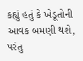કહ્યું હતું કે ખેડૂતોની આવક બમણી થશે, પરંતુ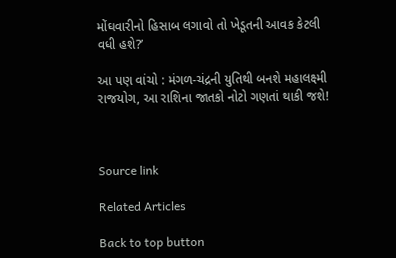મોંઘવારીનો હિસાબ લગાવો તો ખેડૂતની આવક કેટલી વધી હશે?’

આ પણ વાંચો : મંગળ-ચંદ્રની યુતિથી બનશે મહાલક્ષ્મી રાજયોગ, આ રાશિના જાતકો નોટો ગણતાં થાકી જશે!



Source link

Related Articles

Back to top button